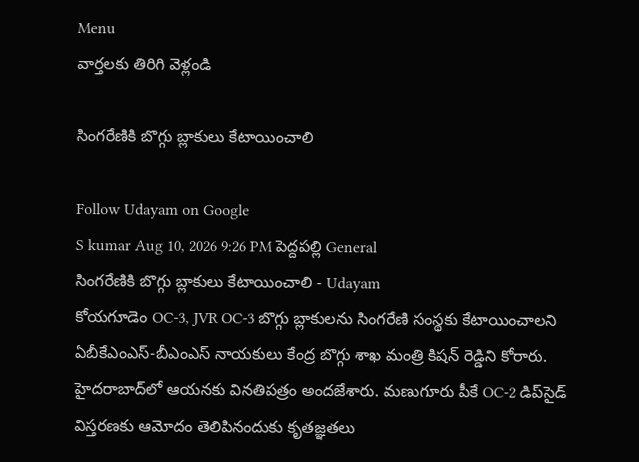Menu
వార్తలకు తిరిగి వెళ్లండి

సింగరేణికి బొగ్గు బ్లాకులు కేటాయించాలి

Follow Udayam on Google
S kumar Aug 10, 2026 9:26 PM పెద్దపల్లి General
సింగరేణికి బొగ్గు బ్లాకులు కేటాయించాలి - Udayam
కోయగూడెం OC-3, JVR OC-3 బొగ్గు బ్లాకులను సింగరేణి సంస్థకు కేటాయించాలని ఏబీకేఎంఎస్-బీఎంఎస్ నాయకులు కేంద్ర బొగ్గు శాఖ మంత్రి కిషన్ రెడ్డిని కోరారు. హైదరాబాద్‌లో ఆయనకు వినతిపత్రం అందజేశారు. మణుగూరు పీకే OC-2 డిప్‌సైడ్ విస్తరణకు ఆమోదం తెలిపినందుకు కృతజ్ఞతలు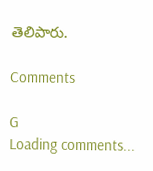తెలిపారు.

Comments

G
Loading comments...